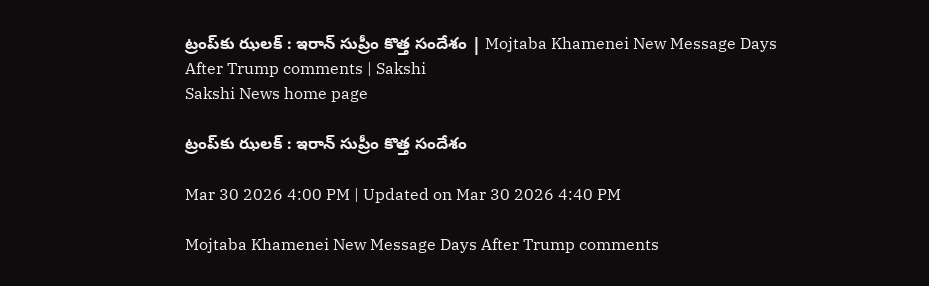ట్రంప్‌కు ఝలక్‌ : ఇరాన్‌ సుప్రీం కొత్త సందేశం | Mojtaba Khamenei New Message Days After Trump comments | Sakshi
Sakshi News home page

ట్రంప్‌కు ఝలక్‌ : ఇరాన్‌ సుప్రీం కొత్త సందేశం

Mar 30 2026 4:00 PM | Updated on Mar 30 2026 4:40 PM

Mojtaba Khamenei New Message Days After Trump comments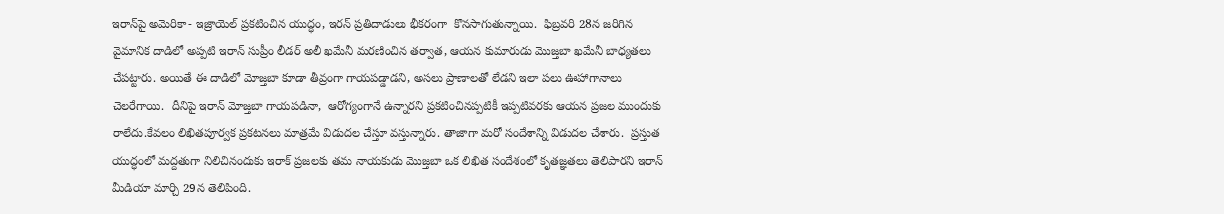ఇరాన్‌పై అమెరికా- ఇ‍జ్రాయెల్‌ ప్రకటించిన యుద్ధం, ఇరన్‌ ప్రతిదాడులు భీకరంగా  కొనసాగుతున్నాయి.  ఫిబ్రవరి 28న జరిగిన వైమానిక దాడిలో అప్పటి ఇరాన్‌ సుప్రీం లీడర్ అలీ ఖమేనీ మరణించిన తర్వాత, ఆయన కుమారుడు మొజ్తబా ఖమేనీ బాధ్యతలు చేపట్టారు. అయితే ఈ దాడిలో మోజ్తబా కూడా తీవ్రంగా గాయపడ్డాడని, అసలు ప్రాణాలతో లేడని ఇలా పలు ఊహాగానాలు చెలరేగాయి.  దీనిపై ఇరాన్‌ మోజ్తబా గాయపడినా,  ఆరోగ్యంగానే ఉన్నారని ప్రకటించినప్పటికీ ఇప్పటివరకు ఆయన ప్రజల ముందుకు రాలేదు.కేవలం లిఖితపూర్వక ప్రకటనలు మాత్రమే విడుదల చేస్తూ వస్తున్నారు. తాజాగా మరో సందేశాన్ని విడుదల చేశారు.  ప్రస్తుత యుద్ధంలో మద్దతుగా నిలిచినందుకు ఇరాక్ ప్రజలకు తమ నాయకుడు మొజ్తబా ఒక లిఖిత సందేశంలో కృతజ్ఞతలు తెలిపారని ఇరాన్ మీడియా మార్చి 29న తెలిపింది.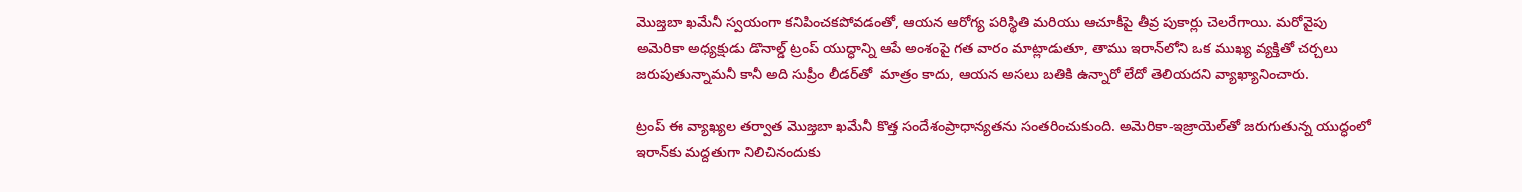మొజ్తబా ఖమేనీ స్వయంగా కనిపించకపోవడంతో, ఆయన ఆరోగ్య పరిస్థితి మరియు ఆచూకీపై తీవ్ర పుకార్లు చెలరేగాయి. మరోవైపు అమెరికా అధ్యక్షుడు డొనాల్డ్ ట్రంప్ యుద్ధాన్ని ఆపే అంశంపై గత వారం మాట్లాడుతూ, తాము ఇరాన్‌లోని ఒక ముఖ్య వ్యక్తితో చర్చలు జరుపుతున్నామనీ కానీ అది సుప్రీం లీడర్‌తో  మాత్రం కాదు, ఆయన అసలు బతికి ఉన్నారో లేదో తెలియదని వ్యాఖ్యానించారు.

ట్రంప్ ఈ వ్యాఖ్యల తర్వాత మొజ్తబా ఖమేనీ కొత్త సందేశంప్రాధాన్యతను సంతరించుకుంది. అమెరికా-ఇజ్రాయెల్‌తో జరుగుతున్న యుద్ధంలో ఇరాన్‌కు మద్దతుగా నిలిచినందుకు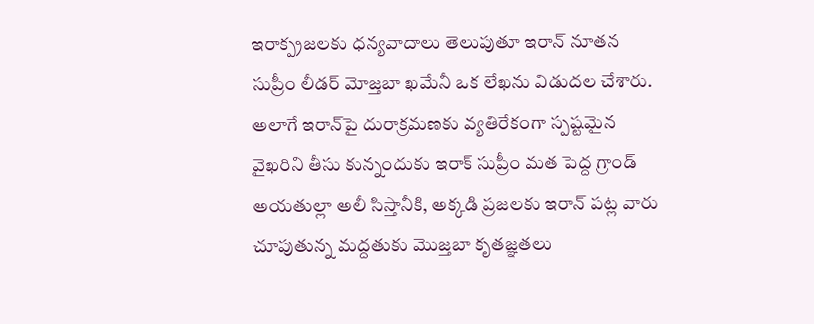ఇరాక్ప్రజలకు ధన్యవాదాలు తెలుపుతూ ఇరాన్ నూతన సుప్రీం లీడర్ మోజ్తబా ఖమేనీ ఒక లేఖను విడుదల చేశారు. అలాగే ఇరాన్‌పై దురాక్రమణకు వ్యతిరేకంగా స్పష్టమైన వైఖరిని తీసు కున్నందుకు ఇరాక్ సుప్రీం మత పెద్ద గ్రాండ్ అయతుల్లా అలీ సిస్తానీకి, అక్కడి ప్రజలకు ఇరాన్ పట్ల వారు చూపుతున్న మద్దతుకు మొజ్తబా కృతజ్ఞతలు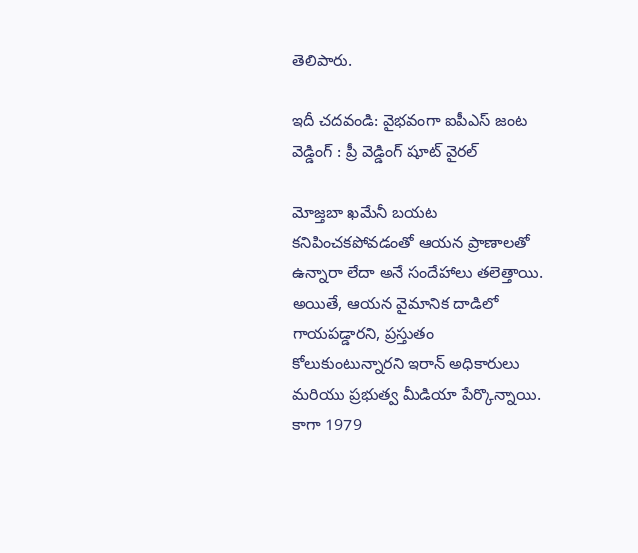తెలిపారు.

ఇదీ చదవండి: వైభవంగా ఐపీఎస్‌ జంట వెడ్డింగ్‌ : ప్రీ వెడ్డింగ్‌ షూట్‌ వైరల్‌

మోజ్తబా ఖమేనీ బయట కనిపించకపోవడంతో ఆయన ప్రాణాలతో ఉన్నారా లేదా అనే సందేహాలు తలెత్తాయి. అయితే, ఆయన వైమానిక దాడిలో గాయపడ్డారని, ప్రస్తుతం కోలుకుంటున్నారని ఇరాన్ అధికారులు మరియు ప్రభుత్వ మీడియా పేర్కొన్నాయి. కాగా 1979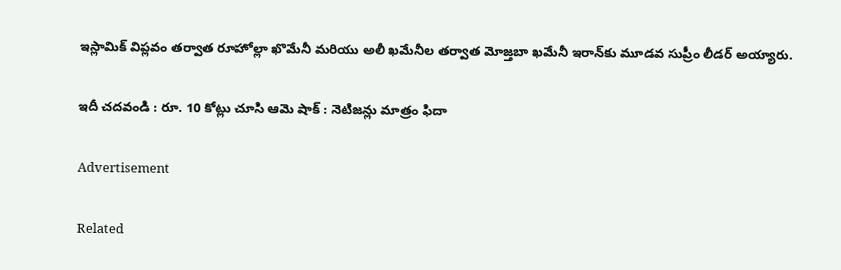ఇస్లామిక్ విప్లవం తర్వాత రూహోల్లా ఖొమేనీ మరియు అలీ ఖమేనీల తర్వాత మోజ్తబా ఖమేనీ ఇరాన్‌కు మూడవ సుప్రీం లీడర్ అయ్యారు.

ఇదీ చదవండి : రూ. 10 కోట్లు చూసి ఆమె షాక్‌ : నెటిజన్లు మాత్రం ఫిదా

Advertisement

Related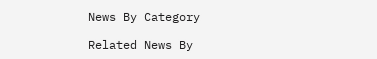News By Category

Related News By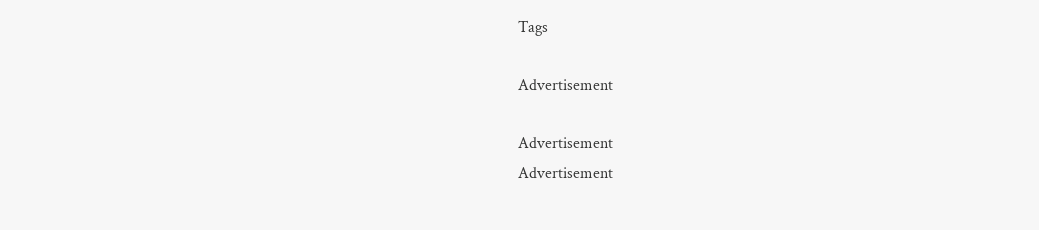Tags

Advertisement

Advertisement
Advertisement